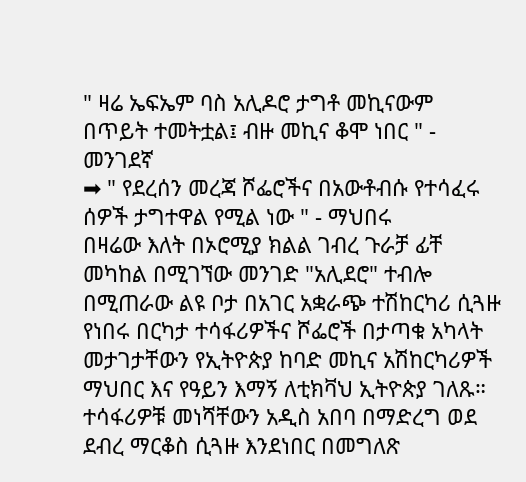" ዛሬ ኤፍኤም ባስ አሊዶሮ ታግቶ መኪናውም በጥይት ተመትቷል፤ ብዙ መኪና ቆሞ ነበር " - መንገደኛ
➡ " የደረሰን መረጃ ሾፌሮችና በአውቶብሱ የተሳፈሩ ሰዎች ታግተዋል የሚል ነው " - ማህበሩ
በዛሬው እለት በኦሮሚያ ክልል ገብረ ጉራቻ ፊቸ መካከል በሚገኘው መንገድ "አሊደሮ" ተብሎ በሚጠራው ልዩ ቦታ በአገር አቋራጭ ተሽከርካሪ ሲጓዙ የነበሩ በርካታ ተሳፋሪዎችና ሾፌሮች በታጣቁ አካላት መታገታቸውን የኢትዮጵያ ከባድ መኪና አሽከርካሪዎች ማህበር እና የዓይን እማኝ ለቲክቫህ ኢትዮጵያ ገለጹ።
ተሳፋሪዎቹ መነሻቸውን አዲስ አበባ በማድረግ ወደ ደብረ ማርቆስ ሲጓዙ እንደነበር በመግለጽ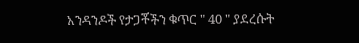አንዳንዶች የታጋቾችን ቁጥር " 40 " ያደረሱት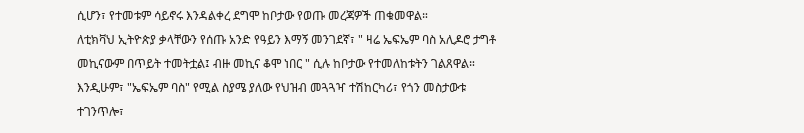ሲሆን፣ የተመቱም ሳይኖሩ እንዳልቀረ ደግሞ ከቦታው የወጡ መረጃዎች ጠቁመዋል።
ለቲክቫህ ኢትዮጵያ ቃላቸውን የሰጡ አንድ የዓይን እማኝ መንገደኛ፣ " ዛሬ ኤፍኤም ባስ አሊዶሮ ታግቶ መኪናውም በጥይት ተመትቷል፤ ብዙ መኪና ቆሞ ነበር " ሲሉ ከቦታው የተመለከቱትን ገልጸዋል።
እንዲሁም፣ "ኤፍኤም ባስ" የሚል ስያሜ ያለው የህዝብ መጓጓዣ ተሽከርካሪ፣ የጎን መስታውቱ ተገንጥሎ፣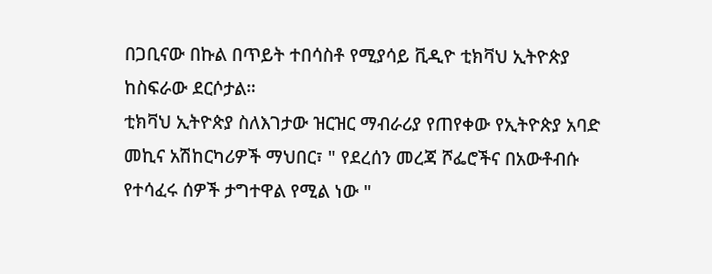በጋቢናው በኩል በጥይት ተበሳስቶ የሚያሳይ ቪዲዮ ቲክቫህ ኢትዮጵያ ከስፍራው ደርሶታል።
ቲክቫህ ኢትዮጵያ ስለእገታው ዝርዝር ማብራሪያ የጠየቀው የኢትዮጵያ አባድ መኪና አሽከርካሪዎች ማህበር፣ " የደረሰን መረጃ ሾፌሮችና በአውቶብሱ የተሳፈሩ ሰዎች ታግተዋል የሚል ነው "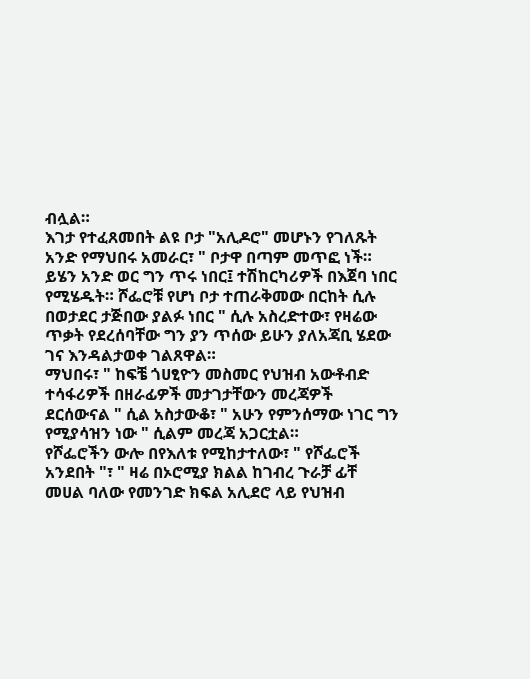ብሏል።
እገታ የተፈጸመበት ልዩ ቦታ "አሊዶሮ" መሆኑን የገለጹት አንድ የማህበሩ አመራር፣ " ቦታዋ በጣም መጥፎ ነች። ይሄን አንድ ወር ግን ጥሩ ነበር፤ ተሽከርካሪዎች በእጀባ ነበር የሚሄዱት። ሾፌሮቹ የሆነ ቦታ ተጠራቅመው በርከት ሲሉ በወታደር ታጅበው ያልፉ ነበር " ሲሉ አስረድተው፣ የዛሬው ጥቃት የደረሰባቸው ግን ያን ጥሰው ይሁን ያለአጃቢ ሄደው ገና እንዳልታወቀ ገልጸዋል።
ማህበሩ፣ " ከፍቼ ጎሀፂዮን መስመር የህዝብ አውቶብድ ተሳፋሪዎች በዘራፊዎች መታገታቸውን መረጃዎች ደርሰውናል " ሲል አስታውቆ፣ " አሁን የምንሰማው ነገር ግን የሚያሳዝን ነው " ሲልም መረጃ አጋርቷል።
የሾፌሮችን ውሎ በየእለቱ የሚከታተለው፣ " የሾፌሮች አንደበት "፣ " ዛሬ በኦሮሚያ ክልል ከገብረ ጉራቻ ፊቸ መሀል ባለው የመንገድ ክፍል አሊደሮ ላይ የህዝብ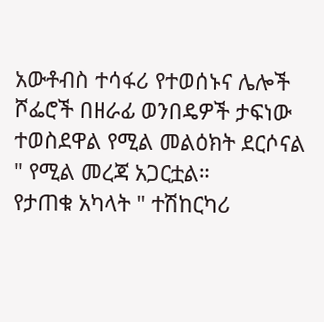አውቶብስ ተሳፋሪ የተወሰኑና ሌሎች ሾፌሮች በዘራፊ ወንበዴዎች ታፍነው ተወስደዋል የሚል መልዕክት ደርሶናል " የሚል መረጃ አጋርቷል።
የታጠቁ አካላት " ተሽከርካሪ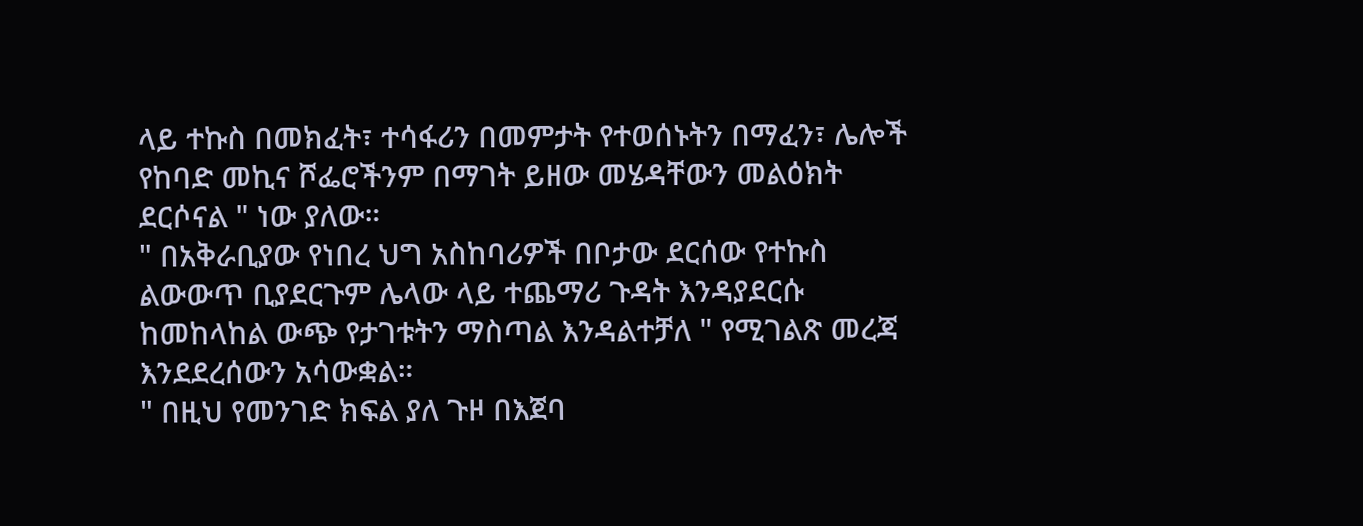ላይ ተኩስ በመክፈት፣ ተሳፋሪን በመምታት የተወሰኑትን በማፈን፣ ሌሎች የከባድ መኪና ሾፌሮችንም በማገት ይዘው መሄዳቸውን መልዕክት ደርሶናል " ነው ያለው።
" በአቅራቢያው የነበረ ህግ አስከባሪዎች በቦታው ደርሰው የተኩስ ልውውጥ ቢያደርጉም ሌላው ላይ ተጨማሪ ጉዳት እንዳያደርሱ ከመከላከል ውጭ የታገቱትን ማስጣል እንዳልተቻለ " የሚገልጽ መረጃ እንደደረሰውን አሳውቋል።
" በዚህ የመንገድ ክፍል ያለ ጉዞ በእጀባ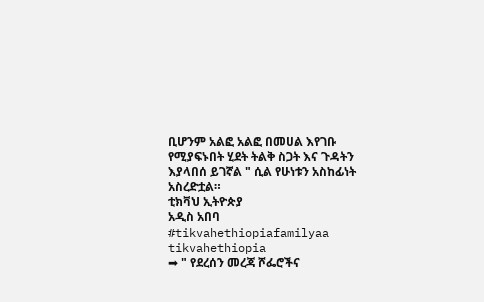ቢሆንም አልፎ አልፎ በመሀል እየገቡ የሚያፍኑበት ሂደት ትልቅ ስጋት እና ጉዳትን እያላበሰ ይገኛል " ሲል የሁነቱን አስከፊነት አስረድቷል።
ቲክቫህ ኢትዮጵያ
አዲስ አበባ
#tikvahethiopiafamilyaa
tikvahethiopia
➡ " የደረሰን መረጃ ሾፌሮችና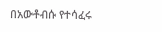በአውቶብሱ የተሳፈሩ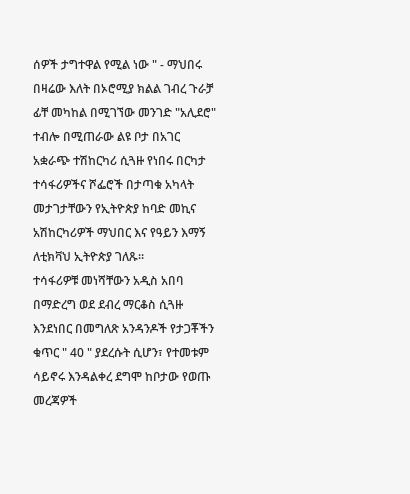ሰዎች ታግተዋል የሚል ነው " - ማህበሩ
በዛሬው እለት በኦሮሚያ ክልል ገብረ ጉራቻ ፊቸ መካከል በሚገኘው መንገድ "አሊደሮ" ተብሎ በሚጠራው ልዩ ቦታ በአገር አቋራጭ ተሽከርካሪ ሲጓዙ የነበሩ በርካታ ተሳፋሪዎችና ሾፌሮች በታጣቁ አካላት መታገታቸውን የኢትዮጵያ ከባድ መኪና አሽከርካሪዎች ማህበር እና የዓይን እማኝ ለቲክቫህ ኢትዮጵያ ገለጹ።
ተሳፋሪዎቹ መነሻቸውን አዲስ አበባ በማድረግ ወደ ደብረ ማርቆስ ሲጓዙ እንደነበር በመግለጽ አንዳንዶች የታጋቾችን ቁጥር " 40 " ያደረሱት ሲሆን፣ የተመቱም ሳይኖሩ እንዳልቀረ ደግሞ ከቦታው የወጡ መረጃዎች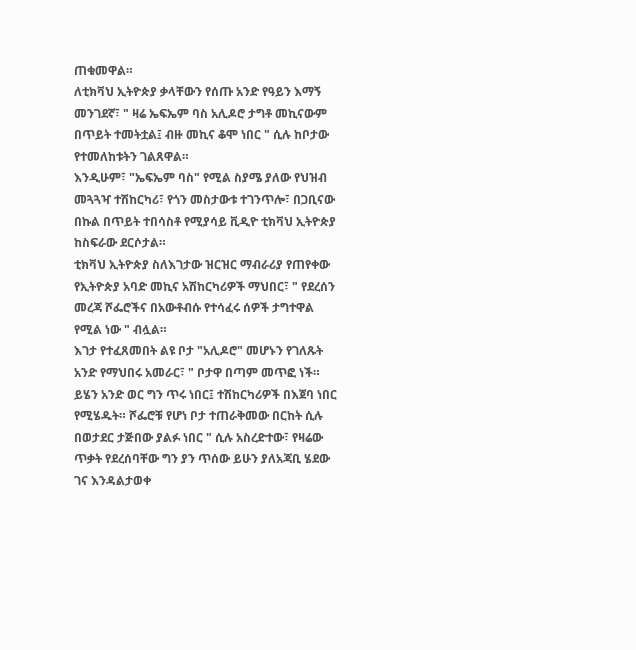ጠቁመዋል።
ለቲክቫህ ኢትዮጵያ ቃላቸውን የሰጡ አንድ የዓይን እማኝ መንገደኛ፣ " ዛሬ ኤፍኤም ባስ አሊዶሮ ታግቶ መኪናውም በጥይት ተመትቷል፤ ብዙ መኪና ቆሞ ነበር " ሲሉ ከቦታው የተመለከቱትን ገልጸዋል።
እንዲሁም፣ "ኤፍኤም ባስ" የሚል ስያሜ ያለው የህዝብ መጓጓዣ ተሽከርካሪ፣ የጎን መስታውቱ ተገንጥሎ፣ በጋቢናው በኩል በጥይት ተበሳስቶ የሚያሳይ ቪዲዮ ቲክቫህ ኢትዮጵያ ከስፍራው ደርሶታል።
ቲክቫህ ኢትዮጵያ ስለእገታው ዝርዝር ማብራሪያ የጠየቀው የኢትዮጵያ አባድ መኪና አሽከርካሪዎች ማህበር፣ " የደረሰን መረጃ ሾፌሮችና በአውቶብሱ የተሳፈሩ ሰዎች ታግተዋል የሚል ነው " ብሏል።
እገታ የተፈጸመበት ልዩ ቦታ "አሊዶሮ" መሆኑን የገለጹት አንድ የማህበሩ አመራር፣ " ቦታዋ በጣም መጥፎ ነች። ይሄን አንድ ወር ግን ጥሩ ነበር፤ ተሽከርካሪዎች በእጀባ ነበር የሚሄዱት። ሾፌሮቹ የሆነ ቦታ ተጠራቅመው በርከት ሲሉ በወታደር ታጅበው ያልፉ ነበር " ሲሉ አስረድተው፣ የዛሬው ጥቃት የደረሰባቸው ግን ያን ጥሰው ይሁን ያለአጃቢ ሄደው ገና እንዳልታወቀ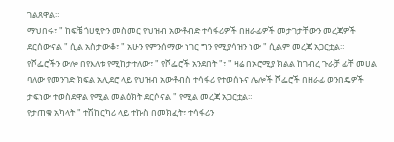ገልጸዋል።
ማህበሩ፣ " ከፍቼ ጎሀፂዮን መስመር የህዝብ አውቶብድ ተሳፋሪዎች በዘራፊዎች መታገታቸውን መረጃዎች ደርሰውናል " ሲል አስታውቆ፣ " አሁን የምንሰማው ነገር ግን የሚያሳዝን ነው " ሲልም መረጃ አጋርቷል።
የሾፌሮችን ውሎ በየእለቱ የሚከታተለው፣ " የሾፌሮች አንደበት "፣ " ዛሬ በኦሮሚያ ክልል ከገብረ ጉራቻ ፊቸ መሀል ባለው የመንገድ ክፍል አሊደሮ ላይ የህዝብ አውቶብስ ተሳፋሪ የተወሰኑና ሌሎች ሾፌሮች በዘራፊ ወንበዴዎች ታፍነው ተወስደዋል የሚል መልዕክት ደርሶናል " የሚል መረጃ አጋርቷል።
የታጠቁ አካላት " ተሽከርካሪ ላይ ተኩስ በመክፈት፣ ተሳፋሪን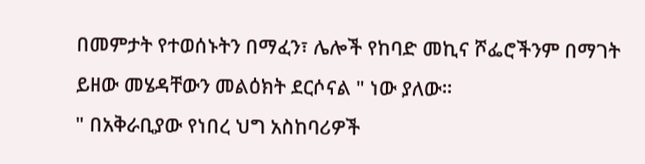በመምታት የተወሰኑትን በማፈን፣ ሌሎች የከባድ መኪና ሾፌሮችንም በማገት ይዘው መሄዳቸውን መልዕክት ደርሶናል " ነው ያለው።
" በአቅራቢያው የነበረ ህግ አስከባሪዎች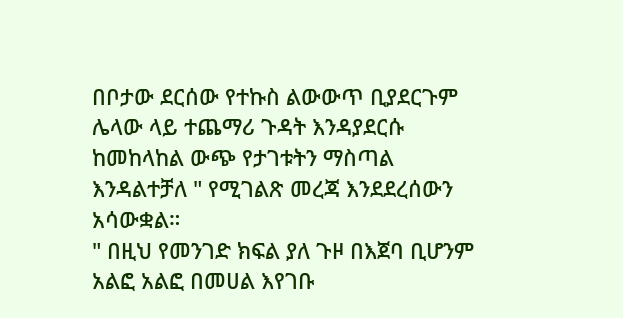በቦታው ደርሰው የተኩስ ልውውጥ ቢያደርጉም ሌላው ላይ ተጨማሪ ጉዳት እንዳያደርሱ ከመከላከል ውጭ የታገቱትን ማስጣል እንዳልተቻለ " የሚገልጽ መረጃ እንደደረሰውን አሳውቋል።
" በዚህ የመንገድ ክፍል ያለ ጉዞ በእጀባ ቢሆንም አልፎ አልፎ በመሀል እየገቡ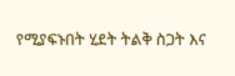የሚያፍኑበት ሂደት ትልቅ ስጋት እና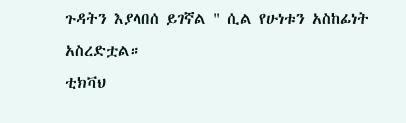ጉዳትን እያላበሰ ይገኛል " ሲል የሁነቱን አስከፊነት አስረድቷል።
ቲክቫህ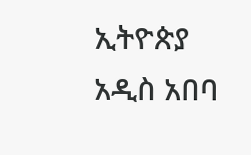ኢትዮጵያ
አዲስ አበባ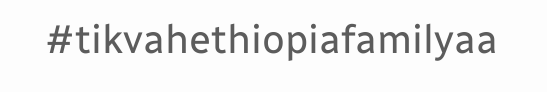#tikvahethiopiafamilyaa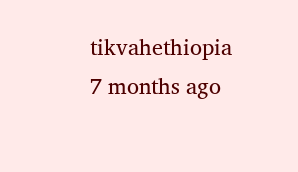tikvahethiopia
7 months ago